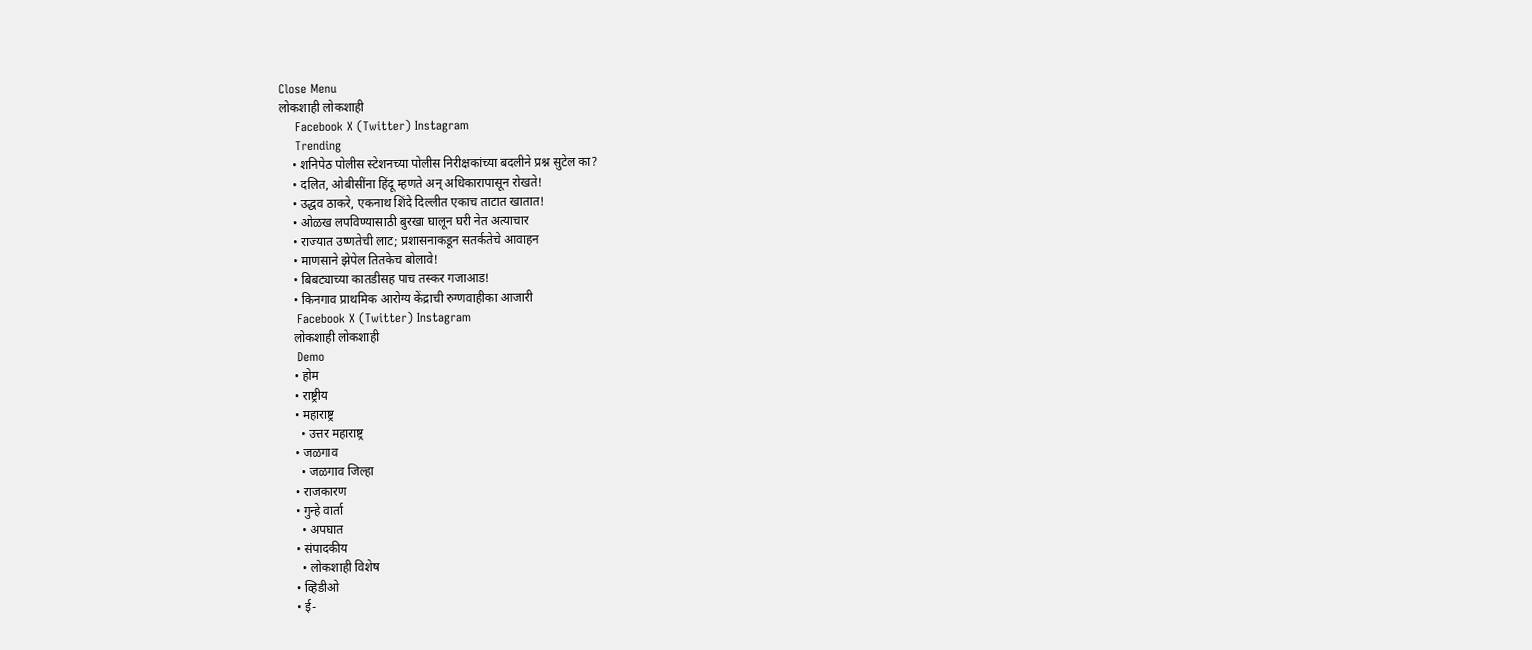Close Menu
लोकशाही लोकशाही
    Facebook X (Twitter) Instagram
    Trending
    • शनिपेठ पोलीस स्टेशनच्या पोलीस निरीक्षकांच्या बदलीने प्रश्न सुटेल का?
    • दलित, ओबीसींना हिंदू म्हणते अन् अधिकारापासून रोखते!
    • उद्धव ठाकरे, एकनाथ शिंदे दिल्लीत एकाच ताटात खातात!
    • ओळख लपविण्यासाठी बुरखा घालून घरी नेत अत्याचार
    • राज्यात उष्णतेची लाट; प्रशासनाकडून सतर्कतेचे आवाहन
    • माणसाने झेपेल तितकेच बोलावे!
    • बिबट्याच्या कातडीसह पाच तस्कर गजाआड!
    • किनगाव प्राथमिक आरोग्य केंद्राची रुग्णवाहीका आजारी
    Facebook X (Twitter) Instagram
    लोकशाही लोकशाही
    Demo
    • होम
    • राष्ट्रीय
    • महाराष्ट्र
      • उत्तर महाराष्ट्र
    • जळगाव
      • जळगाव जिल्हा
    • राजकारण
    • गुन्हे वार्ता
      • अपघात
    • संपादकीय
      • लोकशाही विशेष
    • व्हिडीओ
    • ई-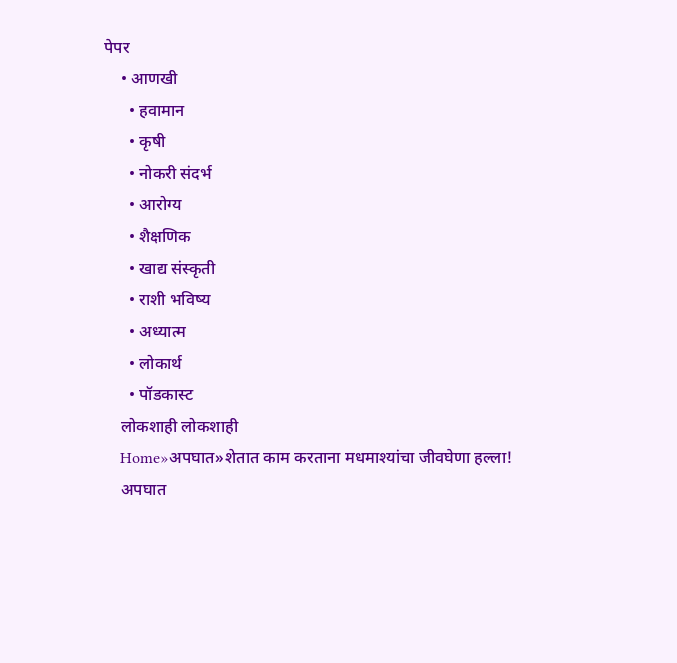पेपर
    • आणखी
      • हवामान
      • कृषी
      • नोकरी संदर्भ
      • आरोग्य
      • शैक्षणिक
      • खाद्य संस्कृती
      • राशी भविष्य
      • अध्यात्म
      • लोकार्थ
      • पॉडकास्ट
    लोकशाही लोकशाही
    Home»अपघात»शेतात काम करताना मधमाश्यांचा जीवघेणा हल्ला!
    अपघात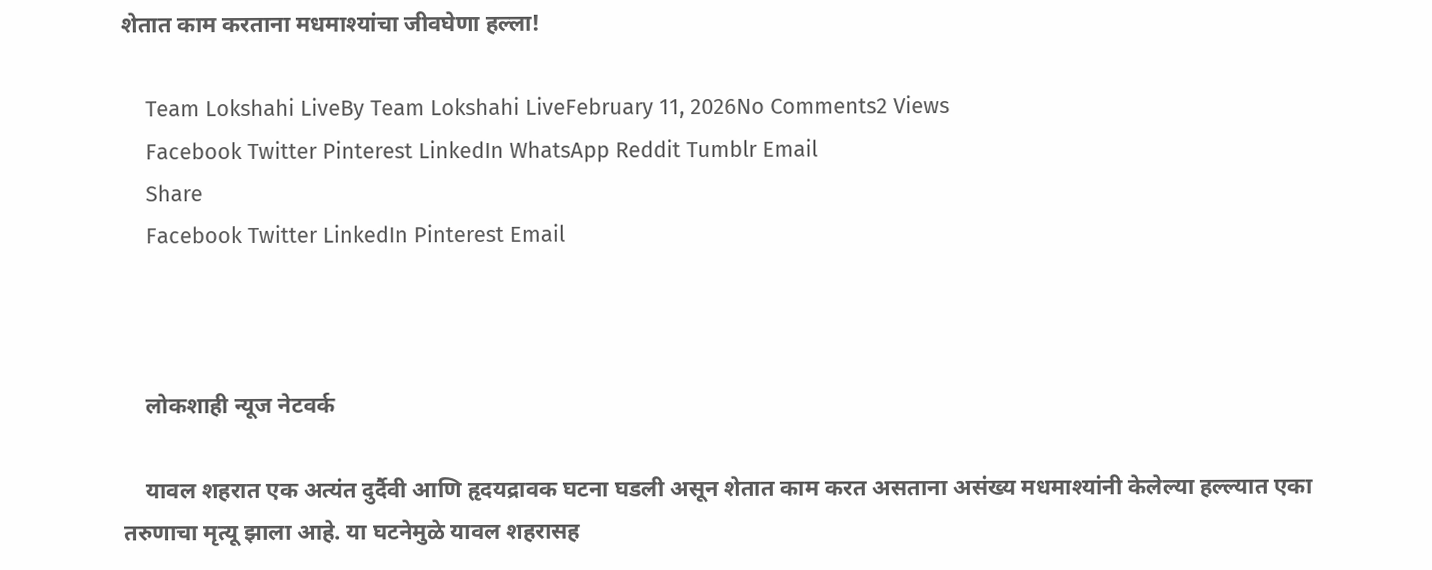शेतात काम करताना मधमाश्यांचा जीवघेणा हल्ला!

    Team Lokshahi LiveBy Team Lokshahi LiveFebruary 11, 2026No Comments2 Views
    Facebook Twitter Pinterest LinkedIn WhatsApp Reddit Tumblr Email
    Share
    Facebook Twitter LinkedIn Pinterest Email



    लोकशाही न्यूज नेटवर्क

    यावल शहरात एक अत्यंत दुर्दैवी आणि हृदयद्रावक घटना घडली असून शेतात काम करत असताना असंख्य मधमाश्यांनी केलेल्या हल्ल्यात एका तरुणाचा मृत्यू झाला आहे. या घटनेमुळे यावल शहरासह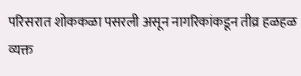परिसरात शोककळा पसरली असून नागरिकांकडून तीव्र हळहळ व्यक्त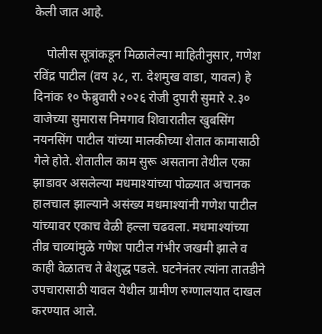केली जात आहे.

    पोलीस सूत्रांकडून मिळालेल्या माहितीनुसार, गणेश रविंद्र पाटील (वय ३८, रा. देशमुख वाडा, यावल) हे दिनांक १० फेब्रुवारी २०२६ रोजी दुपारी सुमारे २.३० वाजेच्या सुमारास निमगाव शिवारातील खुबसिंग नयनसिंग पाटील यांच्या मालकीच्या शेतात कामासाठी गेले होते. शेतातील काम सुरू असताना तेथील एका झाडावर असलेल्या मधमाश्यांच्या पोळ्यात अचानक हालचाल झाल्याने असंख्य मधमाश्यांनी गणेश पाटील यांच्यावर एकाच वेळी हल्ला चढवला. मधमाश्यांच्या तीव्र चाव्यांमुळे गणेश पाटील गंभीर जखमी झाले व काही वेळातच ते बेशुद्ध पडले. घटनेनंतर त्यांना तातडीने उपचारासाठी यावल येथील ग्रामीण रुग्णालयात दाखल करण्यात आले.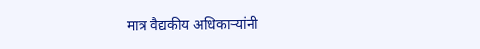मात्र वैद्यकीय अधिकाऱ्यांनी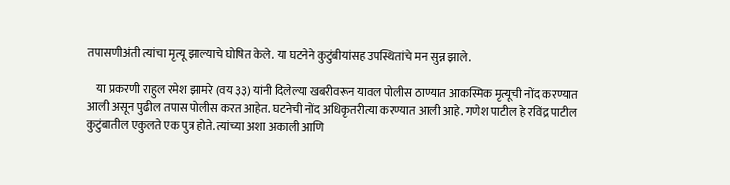तपासणीअंती त्यांचा मृत्यू झाल्याचे घोषित केले. या घटनेने कुटुंबीयांसह उपस्थितांचे मन सुन्न झाले.

    या प्रकरणी राहुल रमेश झामरे (वय ३३) यांनी दिलेल्या खबरीवरून यावल पोलीस ठाण्यात आकस्मिक मृत्यूची नोंद करण्यात आली असून पुढील तपास पोलीस करत आहेत. घटनेची नोंद अधिकृतरीत्या करण्यात आली आहे. गणेश पाटील हे रविंद्र पाटील कुटुंबातील एकुलते एक पुत्र होते. त्यांच्या अशा अकाली आणि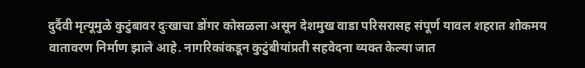दुर्दैवी मृत्यूमुळे कुटुंबावर दुःखाचा डोंगर कोसळला असून देशमुख वाडा परिसरासह संपूर्ण यावल शहरात शोकमय वातावरण निर्माण झाले आहे. नागरिकांकडून कुटुंबीयांप्रती सहवेदना व्यक्त केल्या जात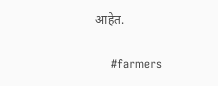आहेत.

    #farmers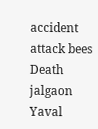accident attack bees Death jalgaon Yaval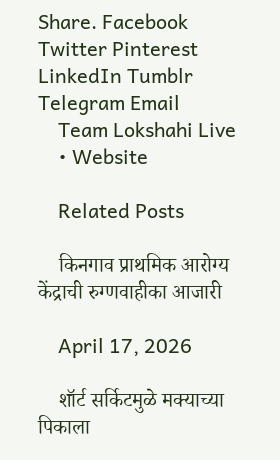Share. Facebook Twitter Pinterest LinkedIn Tumblr Telegram Email
    Team Lokshahi Live
    • Website

    Related Posts

    किनगाव प्राथमिक आरोग्य केंद्राची रुग्णवाहीका आजारी

    April 17, 2026

    शॉर्ट सर्किटमुळे मक्याच्या पिकाला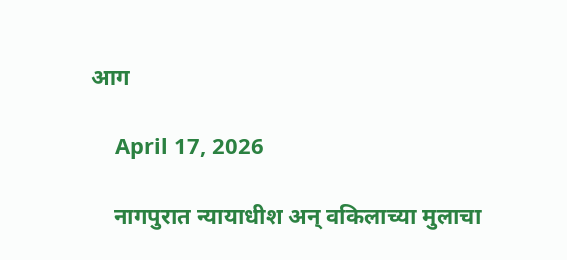आग

    April 17, 2026

    नागपुरात न्यायाधीश अन् वकिलाच्या मुलाचा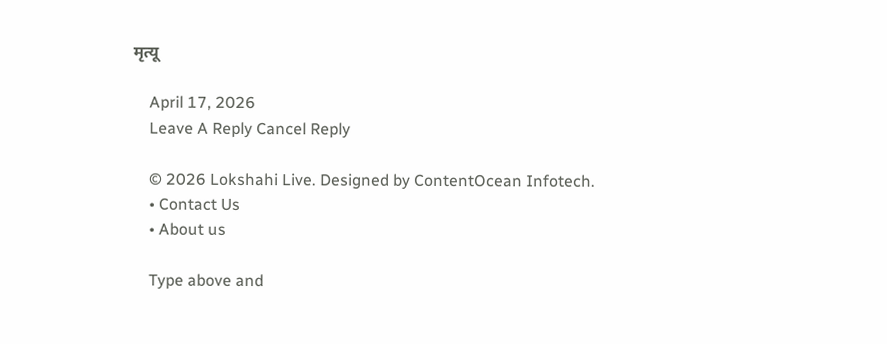मृत्यू

    April 17, 2026
    Leave A Reply Cancel Reply

    © 2026 Lokshahi Live. Designed by ContentOcean Infotech.
    • Contact Us
    • About us

    Type above and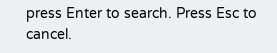press Enter to search. Press Esc to cancel.